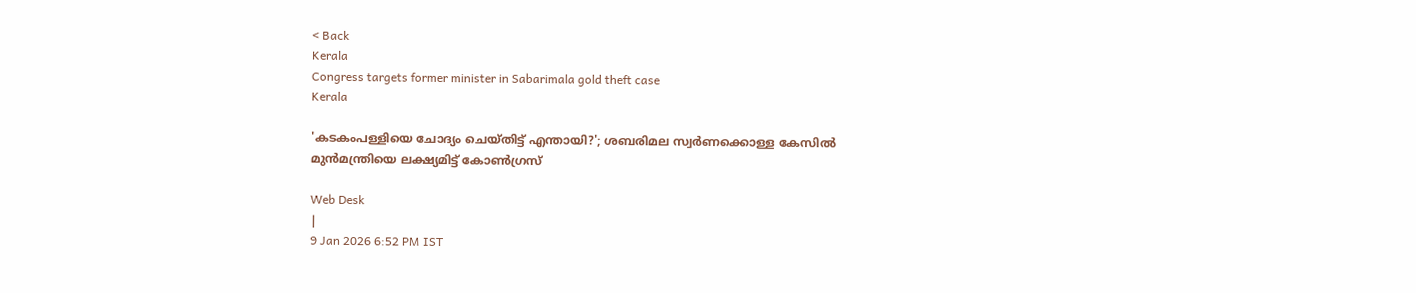< Back
Kerala
Congress targets former minister in Sabarimala gold theft case
Kerala

'കടകംപള്ളിയെ ചോദ്യം ചെയ്തിട്ട് എന്തായി?'; ശബരിമല സ്വർണക്കൊള്ള കേസിൽ മുൻമന്ത്രിയെ ലക്ഷ്യമിട്ട് കോൺഗ്രസ്

Web Desk
|
9 Jan 2026 6:52 PM IST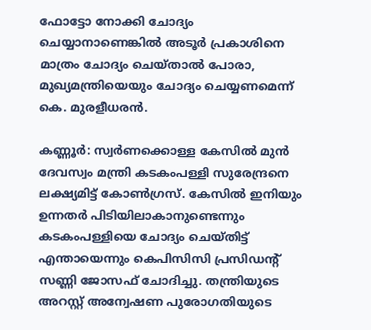ഫോട്ടോ നോക്കി ചോദ്യം ചെയ്യാനാണെങ്കിൽ അടൂർ പ്രകാശിനെ മാത്രം ചോദ്യം ചെയ്താൽ പോരാ, മുഖ്യമന്ത്രിയെയും ചോദ്യം ചെയ്യണമെന്ന് കെ. മുരളീധരൻ.

കണ്ണൂർ: സ്വർണക്കൊള്ള കേസിൽ മുൻ ദേവസ്വം മന്ത്രി കടകംപള്ളി സുരേന്ദ്രനെ ലക്ഷ്യമിട്ട് കോൺഗ്രസ്. കേസിൽ ഇനിയും ഉന്നതർ പിടിയിലാകാനുണ്ടെന്നും കടകംപള്ളിയെ ചോദ്യം ചെയ്തിട്ട് എന്തായെന്നും കെപിസിസി പ്രസിഡന്റ് സണ്ണി ജോസഫ് ചോദിച്ചു. തന്ത്രിയുടെ അറസ്റ്റ് അന്വേഷണ പുരോഗതിയുടെ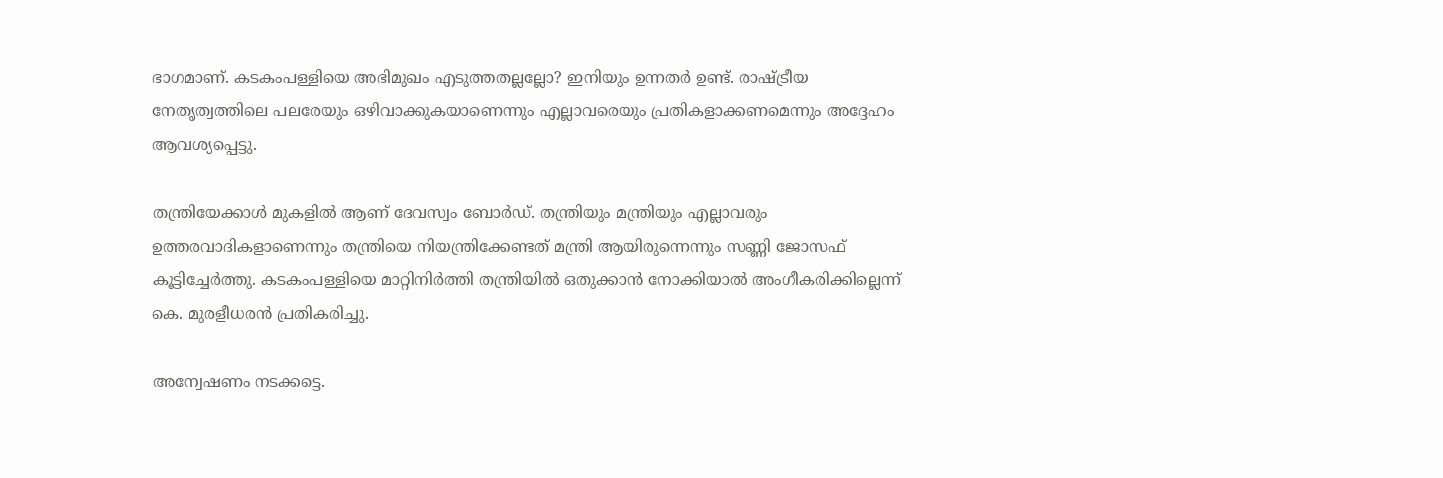ഭാഗമാണ്. കടകംപള്ളിയെ അഭിമുഖം എടുത്തതല്ലല്ലോ? ഇനിയും ഉന്നതർ ഉണ്ട്. രാഷ്ട്രീയ നേതൃത്വത്തിലെ പലരേയും ഒഴിവാക്കുകയാണെന്നും എല്ലാവരെയും പ്രതികളാക്കണമെന്നും അദ്ദേഹം ആവശ്യപ്പെട്ടു.

തന്ത്രിയേക്കാൾ മുകളിൽ ആണ് ദേവസ്വം ബോർഡ്‌. തന്ത്രിയും മന്ത്രിയും എല്ലാവരും ഉത്തരവാദികളാണെന്നും ‌തന്ത്രിയെ നിയന്ത്രിക്കേണ്ടത് മന്ത്രി ആയിരുന്നെന്നും സണ്ണി ജോസഫ് കൂട്ടിച്ചേർത്തു. കടകംപള്ളിയെ മാറ്റിനിർത്തി തന്ത്രിയിൽ ഒതുക്കാൻ നോക്കിയാൽ അംഗീകരിക്കില്ലെന്ന് കെ. മുരളീധരൻ പ്രതികരിച്ചു.

അന്വേഷണം നടക്കട്ടെ.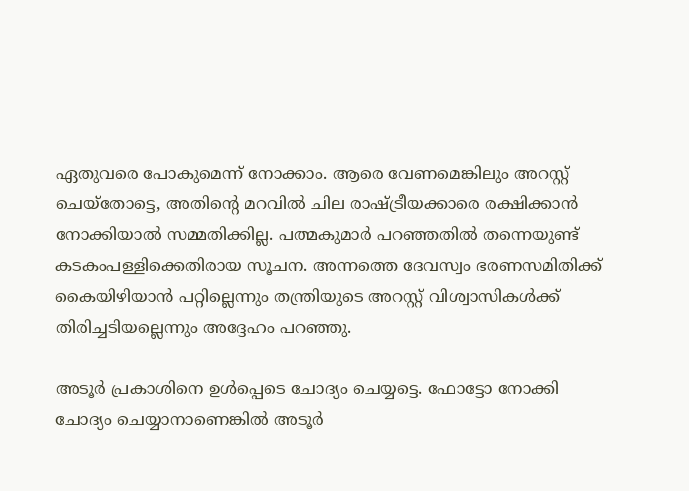ഏതുവരെ പോകുമെന്ന് നോക്കാം. ആരെ വേണമെങ്കിലും അറസ്റ്റ് ചെയ്തോട്ടെ, അതിന്റെ മറവിൽ ചില രാഷ്ട്രീയക്കാരെ രക്ഷിക്കാൻ നോക്കിയാൽ സമ്മതിക്കില്ല. പത്മകുമാർ പറഞ്ഞതിൽ തന്നെയുണ്ട് കടകംപള്ളിക്കെതിരായ സൂചന. അന്നത്തെ ദേവസ്വം ഭരണസമിതിക്ക് കൈയിഴിയാൻ പറ്റില്ലെന്നും തന്ത്രിയുടെ അറസ്റ്റ് വിശ്വാസികൾക്ക് തിരിച്ചടിയല്ലെന്നും അദ്ദേഹം പറഞ്ഞു.

അടൂർ പ്രകാശിനെ ഉൾപ്പെടെ ചോദ്യം ചെയ്യട്ടെ. ഫോട്ടോ നോക്കി ചോദ്യം ചെയ്യാനാണെങ്കിൽ അടൂർ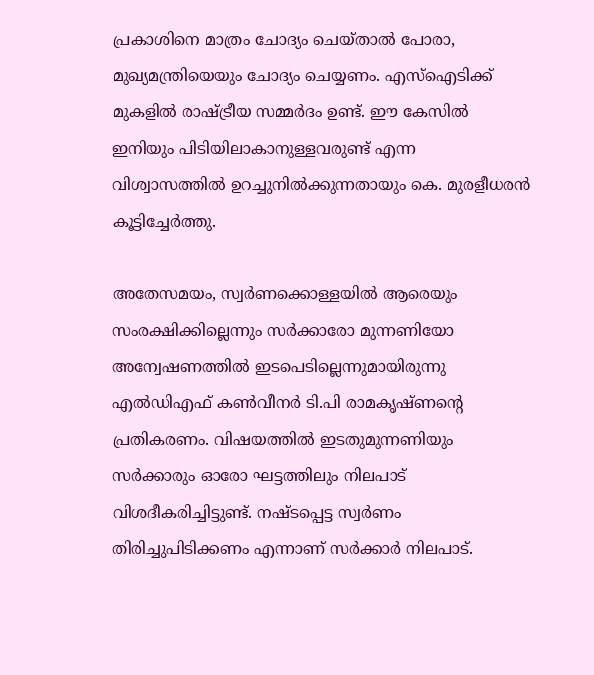പ്രകാശിനെ മാത്രം ചോദ്യം ചെയ്താൽ പോരാ, മുഖ്യമന്ത്രിയെയും ചോദ്യം ചെയ്യണം. എസ്ഐടിക്ക് മുകളിൽ രാഷ്ട്രീയ സമ്മർദം ഉണ്ട്. ഈ കേസിൽ ഇനിയും പിടിയിലാകാനുള്ളവരുണ്ട് എന്ന വിശ്വാസത്തിൽ ഉറച്ചുനിൽക്കുന്നതായും കെ. മുരളീധരൻ കൂട്ടിച്ചേർത്തു.

അതേസമയം, സ്വർണക്കൊള്ളയിൽ ആരെയും സംരക്ഷിക്കില്ലെന്നും സർക്കാരോ മുന്നണിയോ അന്വേഷണത്തിൽ ഇടപെടില്ലെന്നുമായിരുന്നു എൽഡിഎഫ് കൺവീനർ ടി.പി രാമകൃഷ്ണന്റെ പ്രതികരണം. വിഷയത്തിൽ ഇടതുമുന്നണിയും സർക്കാരും ഓരോ ഘട്ടത്തിലും നിലപാട് വിശദീകരിച്ചിട്ടുണ്ട്. നഷ്ടപ്പെട്ട സ്വർണം തിരിച്ചുപിടിക്കണം എന്നാണ് സർക്കാർ നിലപാട്.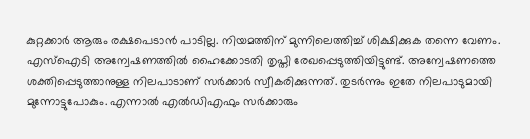കുറ്റക്കാർ ആരും രക്ഷപെടാൻ പാടില്ല. നിയമത്തിന് മുന്നിലെത്തിച്ച് ശിക്ഷിക്കുക തന്നെ വേണം. എസ്ഐടി അന്വേഷണത്തിൽ ഹൈക്കോടതി തൃപ്തി രേഖപ്പെടുത്തിയിട്ടുണ്ട്. അന്വേഷണത്തെ ശക്തിപ്പെടുത്താനുള്ള നിലപാടാണ് സർക്കാർ സ്വീകരിക്കുന്നത്. തുടർന്നും ഇതേ നിലപാടുമായി മുന്നോട്ടുപോകും. എന്നാൽ എൽഡിഎഫും സർക്കാരും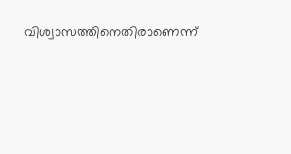വിശ്വാസത്തിനെതിരാണെന്ന്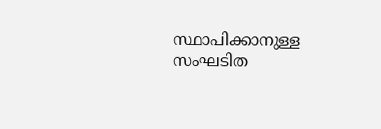സ്ഥാപിക്കാനുള്ള സംഘടിത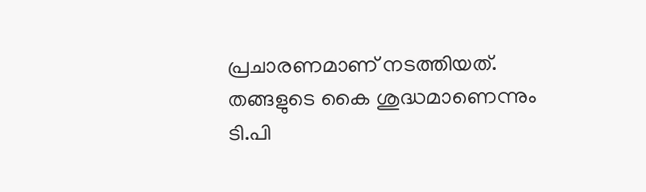പ്രചാരണമാണ് നടത്തിയത്. തങ്ങളുടെ കൈ ശുദ്ധമാണെന്നും ടി.പി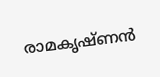രാമകൃഷ്ണൻ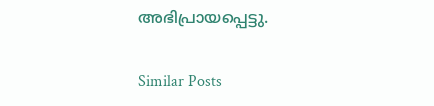അഭിപ്രായപ്പെട്ടു.

Similar Posts